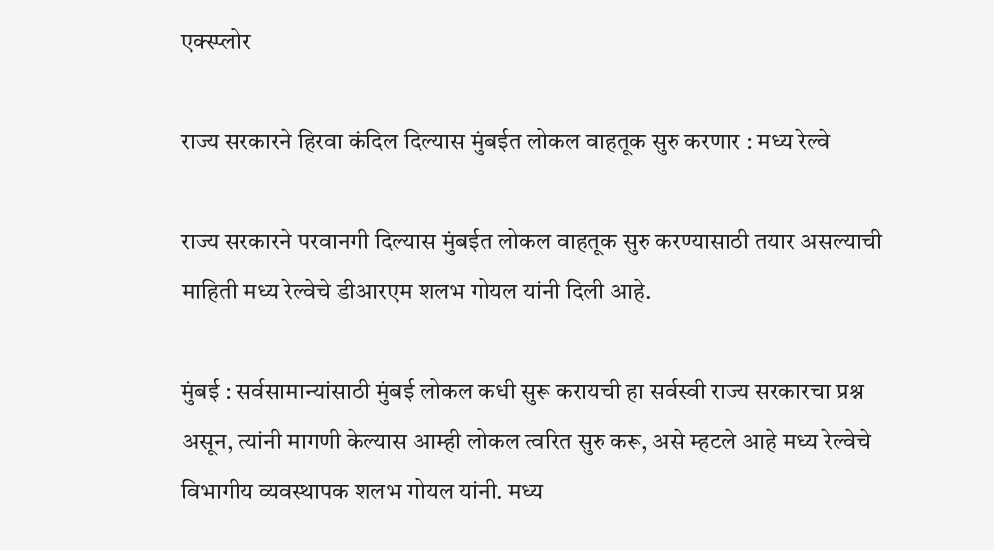एक्स्प्लोर

राज्य सरकारने हिरवा कंदिल दिल्यास मुंबईत लोकल वाहतूक सुरु करणार : मध्य रेल्वे

राज्य सरकारने परवानगी दिल्यास मुंबईत लोकल वाहतूक सुरु करण्यासाठी तयार असल्याची माहिती मध्य रेल्वेचे डीआरएम शलभ गोयल यांनी दिली आहे.

मुंबई : सर्वसामान्यांसाठी मुंबई लोकल कधी सुरू करायची हा सर्वस्वी राज्य सरकारचा प्रश्न असून, त्यांनी मागणी केल्यास आम्ही लोकल त्वरित सुरु करू, असे म्हटले आहे मध्य रेल्वेचे विभागीय व्यवस्थापक शलभ गोयल यांनी. मध्य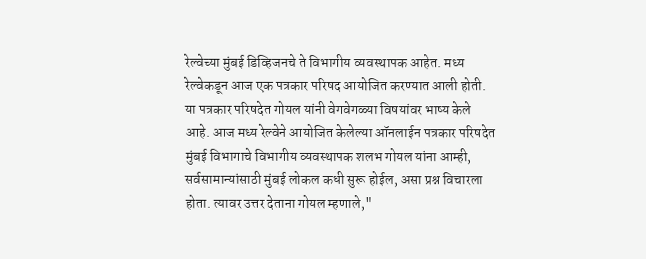रेल्वेच्या मुंबई डिव्हिजनचे ते विभागीय व्यवस्थापक आहेत. मध्य रेल्वेकडून आज एक पत्रकार परिषद आयोजित करण्यात आली होती. या पत्रकार परिषदेत गोयल यांनी वेगवेगळ्या विषयांवर भाष्य केले आहे. आज मध्य रेल्वेने आयोजित केलेल्या ऑनलाईन पत्रकार परिषदेत मुंबई विभागाचे विभागीय व्यवस्थापक शलभ गोयल यांना आम्ही, सर्वसामान्यांसाठी मुंबई लोकल कधी सुरू होईल, असा प्रश्न विचारला होता. त्यावर उत्तर देताना गोयल म्हणाले,"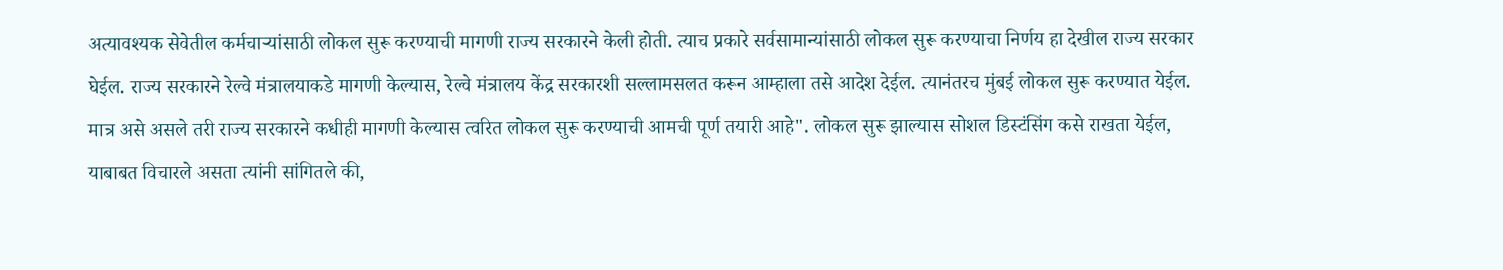अत्यावश्यक सेवेतील कर्मचाऱ्यांसाठी लोकल सुरू करण्याची मागणी राज्य सरकारने केली होती. त्याच प्रकारे सर्वसामान्यांसाठी लोकल सुरू करण्याचा निर्णय हा देखील राज्य सरकार घेईल. राज्य सरकारने रेल्वे मंत्रालयाकडे मागणी केल्यास, रेल्वे मंत्रालय केंद्र सरकारशी सल्लामसलत करून आम्हाला तसे आदेश देईल. त्यानंतरच मुंबई लोकल सुरू करण्यात येईल. मात्र असे असले तरी राज्य सरकारने कधीही मागणी केल्यास त्वरित लोकल सुरू करण्याची आमची पूर्ण तयारी आहे". लोकल सुरू झाल्यास सोशल डिस्टंसिंग कसे राखता येईल, याबाबत विचारले असता त्यांनी सांगितले की,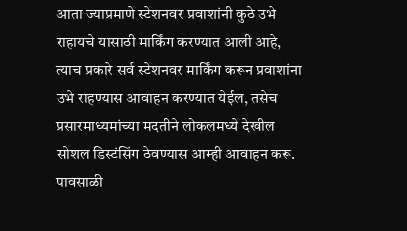आता ज्याप्रमाणे स्टेशनवर प्रवाशांनी कुठे उभे राहायचे यासाठी मार्किंग करण्यात आली आहे, त्याच प्रकारे सर्व स्टेशनवर मार्किंग करून प्रवाशांना उभे राहण्यास आवाहन करण्यात येईल, तसेच प्रसारमाध्यमांच्या मदतीने लोकलमध्ये देखील सोशल डिस्टंसिंग ठेवण्यास आम्ही आवाहन करू. पावसाळी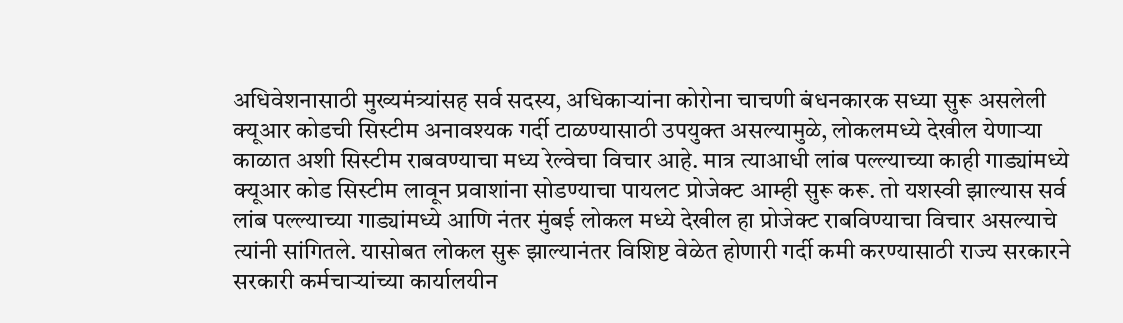अधिवेशनासाठी मुख्यमंत्र्यांसह सर्व सदस्य, अधिकाऱ्यांना कोरोना चाचणी बंधनकारक सध्या सुरू असलेली क्यूआर कोडची सिस्टीम अनावश्यक गर्दी टाळण्यासाठी उपयुक्त असल्यामुळे, लोकलमध्ये देखील येणाऱ्या काळात अशी सिस्टीम राबवण्याचा मध्य रेल्वेचा विचार आहे. मात्र त्याआधी लांब पल्ल्याच्या काही गाड्यांमध्ये क्यूआर कोड सिस्टीम लावून प्रवाशांना सोडण्याचा पायलट प्रोजेक्ट आम्ही सुरू करू. तो यशस्वी झाल्यास सर्व लांब पल्ल्याच्या गाड्यांमध्ये आणि नंतर मुंबई लोकल मध्ये देखील हा प्रोजेक्ट राबविण्याचा विचार असल्याचे त्यांनी सांगितले. यासोबत लोकल सुरू झाल्यानंतर विशिष्ट वेळेत होणारी गर्दी कमी करण्यासाठी राज्य सरकारने सरकारी कर्मचाऱ्यांच्या कार्यालयीन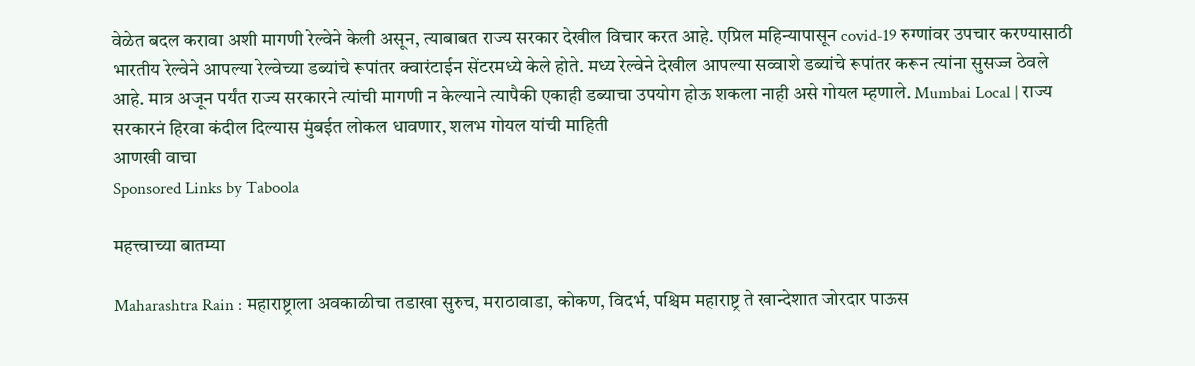वेळेत बदल करावा अशी मागणी रेल्वेने केली असून, त्याबाबत राज्य सरकार देखील विचार करत आहे. एप्रिल महिन्यापासून covid-19 रुग्णांवर उपचार करण्यासाठी भारतीय रेल्वेने आपल्या रेल्वेच्या डब्यांचे रूपांतर क्वारंटाईन सेंटरमध्ये केले होते. मध्य रेल्वेने देखील आपल्या सव्वाशे डब्यांचे रूपांतर करून त्यांना सुसज्ज ठेवले आहे. मात्र अजून पर्यंत राज्य सरकारने त्यांची मागणी न केल्याने त्यापैकी एकाही डब्याचा उपयोग होऊ शकला नाही असे गोयल म्हणाले. Mumbai Local | राज्य सरकारनं हिरवा कंदील दिल्यास मुंबईत लोकल धावणार, शलभ गोयल यांची माहिती
आणखी वाचा
Sponsored Links by Taboola

महत्त्वाच्या बातम्या

Maharashtra Rain : महाराष्ट्राला अवकाळीचा तडाखा सुरुच, मराठावाडा, कोकण, विदर्भ, पश्चिम महाराष्ट्र ते खान्देशात जोरदार पाऊस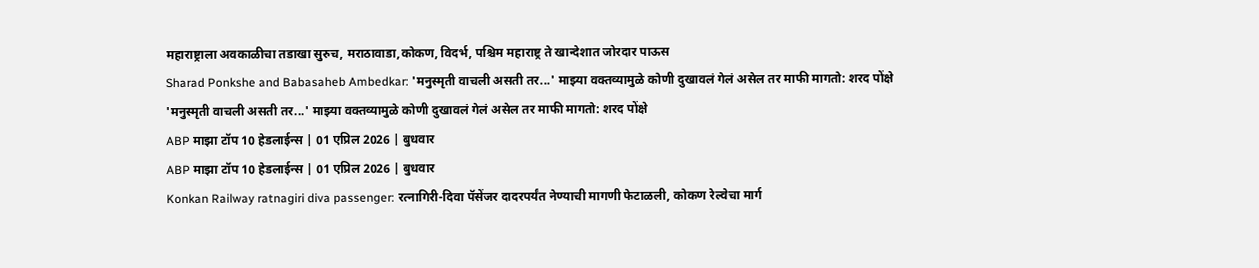महाराष्ट्राला अवकाळीचा तडाखा सुरुच, मराठावाडा,कोकण, विदर्भ, पश्चिम महाराष्ट्र ते खान्देशात जोरदार पाऊस
Sharad Ponkshe and Babasaheb Ambedkar: 'मनुस्मृती वाचली असती तर...' माझ्या वक्तव्यामुळे कोणी दुखावलं गेलं असेल तर माफी मागतो: शरद पोंक्षे
'मनुस्मृती वाचली असती तर...' माझ्या वक्तव्यामुळे कोणी दुखावलं गेलं असेल तर माफी मागतो: शरद पोंक्षे
ABP माझा टॉप 10 हेडलाईन्स | 01 एप्रिल 2026 | बुधवार
ABP माझा टॉप 10 हेडलाईन्स | 01 एप्रिल 2026 | बुधवार
Konkan Railway ratnagiri diva passenger: रत्नागिरी-दिवा पॅसेंजर दादरपर्यंत नेण्याची मागणी फेटाळली, कोकण रेल्वेचा मार्ग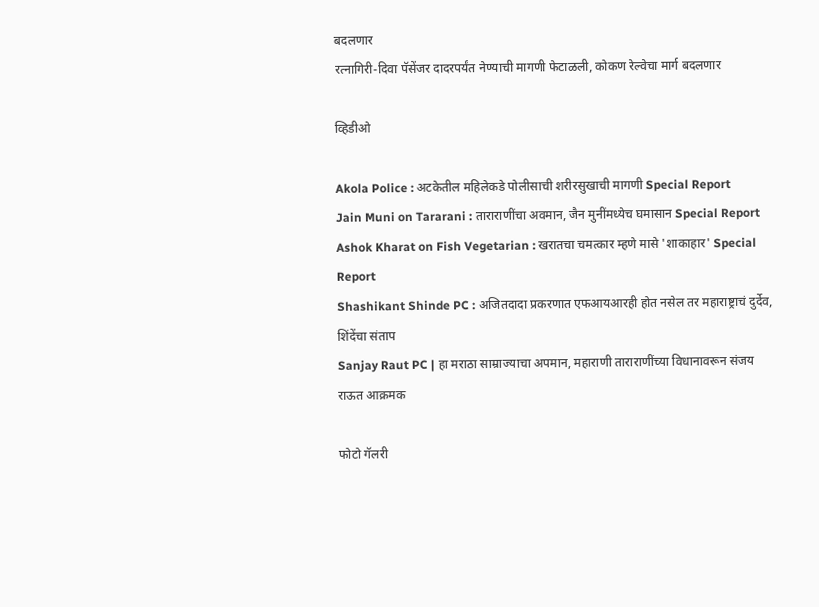बदलणार
रत्नागिरी-दिवा पॅसेंजर दादरपर्यंत नेण्याची मागणी फेटाळली, कोकण रेल्वेचा मार्ग बदलणार

व्हिडीओ

Akola Police : अटकेतील महिलेकडे पोलीसाची शरीरसुखाची मागणी Special Report
Jain Muni on Tararani : ताराराणींचा अवमान, जैन मुनींमध्येच घमासान Special Report
Ashok Kharat on Fish Vegetarian : खरातचा चमत्कार म्हणे मासे 'शाकाहार' Special Report
Shashikant Shinde PC : अजितदादा प्रकरणात एफआयआरही होत नसेल तर महाराष्ट्राचं दुर्देव, शिंदेंचा संताप
Sanjay Raut PC | हा मराठा साम्राज्याचा अपमान, महाराणी ताराराणींच्या विधानावरून संजय राऊत आक्रमक

फोटो गॅलरी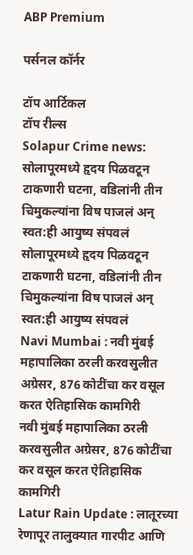ABP Premium

पर्सनल कॉर्नर

टॉप आर्टिकल
टॉप रील्स
Solapur Crime news: सोलापूरमध्ये हृदय पिळवटून टाकणारी घटना, वडिलांनी तीन चिमुकल्यांना विष पाजलं अन् स्वत:ही आयुष्य संपवलं
सोलापूरमध्ये हृदय पिळवटून टाकणारी घटना, वडिलांनी तीन चिमुकल्यांना विष पाजलं अन् स्वत:ही आयुष्य संपवलं
Navi Mumbai : नवी मुंबई महापालिका ठरली करवसुलीत अग्रेसर, 876 कोटींचा कर वसूल करत ऐतिहासिक कामगिरी
नवी मुंबई महापालिका ठरली करवसुलीत अग्रेसर, 876 कोटींचा कर वसूल करत ऐतिहासिक कामगिरी
Latur Rain Update : लातूरच्या रेणापूर तालुक्यात गारपीट आणि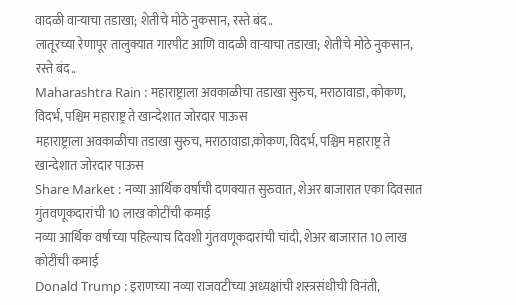वादळी वाऱ्याचा तडाखा; शेतीचे मोठे नुकसान, रस्ते बंद..
लातूरच्या रेणापूर तालुक्यात गारपीट आणि वादळी वाऱ्याचा तडाखा; शेतीचे मोठे नुकसान, रस्ते बंद..
Maharashtra Rain : महाराष्ट्राला अवकाळीचा तडाखा सुरुच, मराठावाडा, कोकण, विदर्भ, पश्चिम महाराष्ट्र ते खान्देशात जोरदार पाऊस
महाराष्ट्राला अवकाळीचा तडाखा सुरुच, मराठावाडा,कोकण, विदर्भ, पश्चिम महाराष्ट्र ते खान्देशात जोरदार पाऊस
Share Market : नव्या आर्थिक वर्षाची दणक्यात सुरुवात, शेअर बाजारात एका दिवसात गुंतवणूकदारांची 10 लाख कोटींची कमाई
नव्या आर्थिक वर्षाच्या पहिल्याच दिवशी गुंतवणूकदारांची चांदी, शेअर बाजारात 10 लाख कोटींची कमाई
Donald Trump : इराणच्या नव्या राजवटीच्या अध्यक्षांची शस्त्रसंधीची विनंती,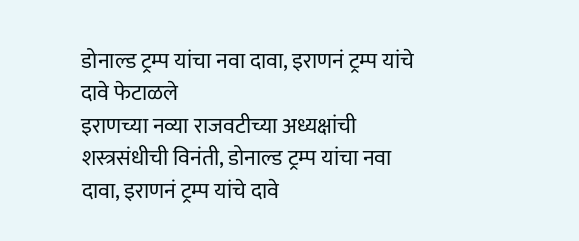डोनाल्ड ट्रम्प यांचा नवा दावा, इराणनं ट्रम्प यांचे दावे फेटाळले
इराणच्या नव्या राजवटीच्या अध्यक्षांची शस्त्रसंधीची विनंती, डोनाल्ड ट्रम्प यांचा नवा दावा, इराणनं ट्रम्प यांचे दावे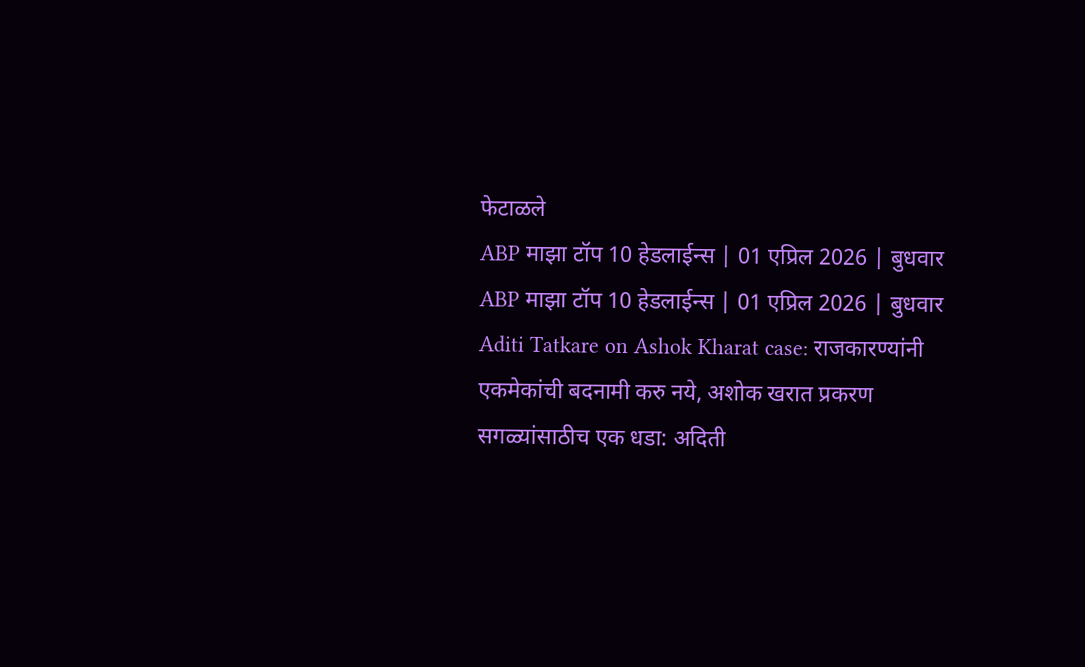फेटाळले
ABP माझा टॉप 10 हेडलाईन्स | 01 एप्रिल 2026 | बुधवार
ABP माझा टॉप 10 हेडलाईन्स | 01 एप्रिल 2026 | बुधवार
Aditi Tatkare on Ashok Kharat case: राजकारण्यांनी एकमेकांची बदनामी करु नये, अशोक खरात प्रकरण सगळ्यांसाठीच एक धडा: अदिती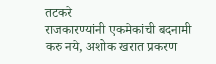तटकरे
राजकारण्यांनी एकमेकांची बदनामी करु नये, अशोक खरात प्रकरण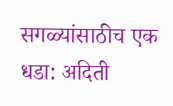सगळ्यांसाठीच एक धडा: अदिती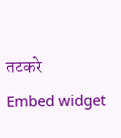तटकरे
Embed widget